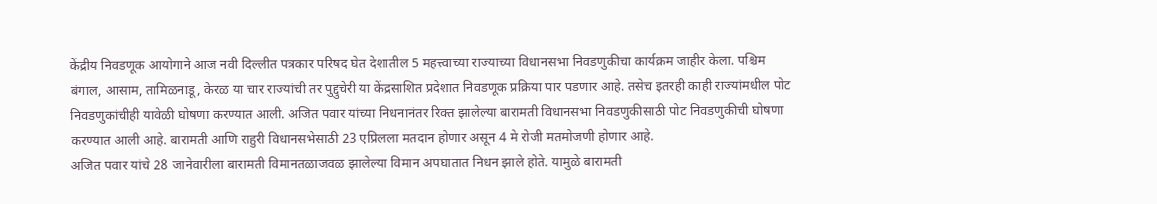केंद्रीय निवडणूक आयोगाने आज नवी दिल्लीत पत्रकार परिषद घेत देशातील 5 महत्त्वाच्या राज्याच्या विधानसभा निवडणुकीचा कार्यक्रम जाहीर केला. पश्चिम बंगाल, आसाम, तामिळनाडू, केरळ या चार राज्यांची तर पुद्दुचेरी या केंद्रसाशित प्रदेशात निवडणूक प्रक्रिया पार पडणार आहे. तसेच इतरही काही राज्यांमधील पोट निवडणुकांचीही यावेळी घोषणा करण्यात आली. अजित पवार यांच्या निधनानंतर रिक्त झालेल्या बारामती विधानसभा निवडणुकीसाठी पोट निवडणुकीची घोषणा करण्यात आली आहे. बारामती आणि राहुरी विधानसभेसाठी 23 एप्रिलला मतदान होणार असून 4 मे रोजी मतमोजणी होणार आहे.
अजित पवार यांचे 28 जानेवारीला बारामती विमानतळाजवळ झालेल्या विमान अपघातात निधन झाले होते. यामुळे बारामती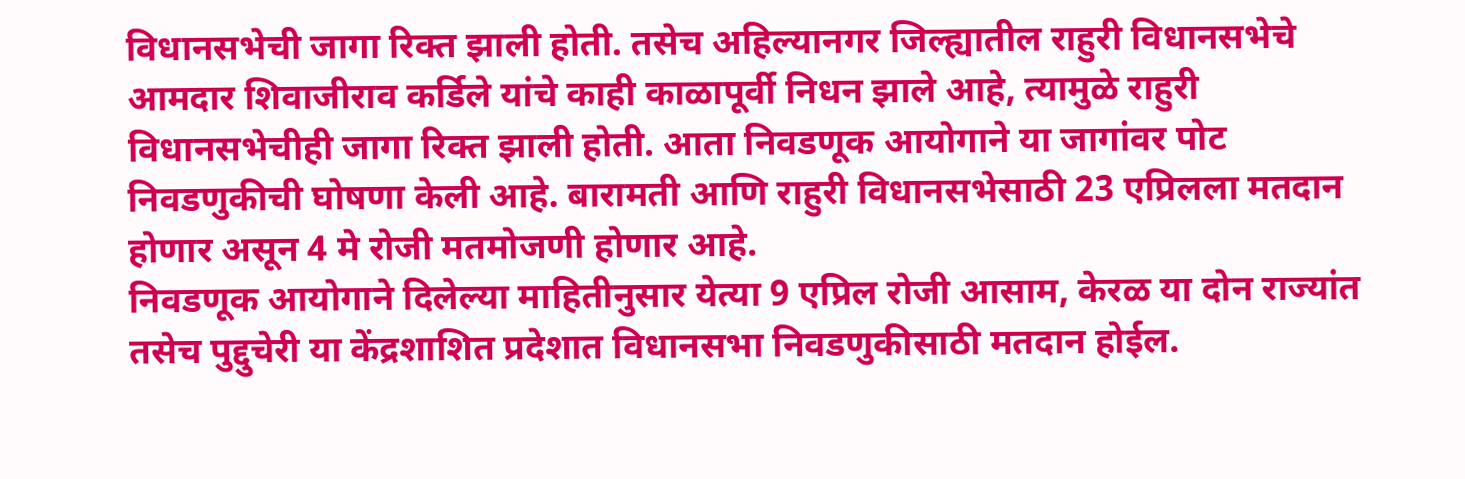विधानसभेची जागा रिक्त झाली होती. तसेच अहिल्यानगर जिल्ह्यातील राहुरी विधानसभेचे आमदार शिवाजीराव कर्डिले यांचे काही काळापूर्वी निधन झाले आहे, त्यामुळे राहुरी विधानसभेचीही जागा रिक्त झाली होती. आता निवडणूक आयोगाने या जागांवर पोट निवडणुकीची घोषणा केली आहे. बारामती आणि राहुरी विधानसभेसाठी 23 एप्रिलला मतदान होणार असून 4 मे रोजी मतमोजणी होणार आहे.
निवडणूक आयोगाने दिलेल्या माहितीनुसार येत्या 9 एप्रिल रोजी आसाम, केरळ या दोन राज्यांत तसेच पुद्दुचेरी या केंद्रशाशित प्रदेशात विधानसभा निवडणुकीसाठी मतदान होईल.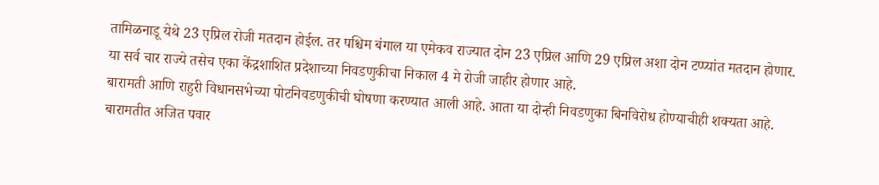तामिळनाडू येथे 23 एप्रिल रोजी मतदान होईल. तर पश्चिम बंगाल या एमेकव राज्यात दोन 23 एप्रिल आणि 29 एप्रिल अशा दोन टप्प्यांत मतदान होणार. या सर्व चार राज्ये तसेच एका केंद्रशाशित प्रदेशाच्या निवडणुकीचा निकाल 4 मे रोजी जाहीर होणार आहे.
बारामती आणि राहुरी विधानसभेच्या पोटनिवडणुकीची घोषणा करण्यात आली आहे. आता या दोन्ही निवडणुका बिनविरोध होण्याचीही शक्यता आहे. बारामतीत अजित पवार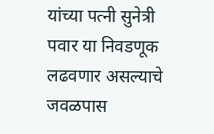यांच्या पत्नी सुनेत्री पवार या निवडणूक लढवणार असल्याचे जवळपास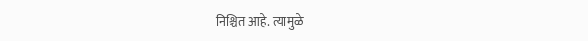निश्चित आहे. त्यामुळे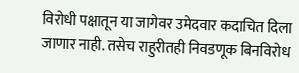विरोधी पक्षातून या जागेवर उमेदवार कदाचित दिला जाणार नाही. तसेच राहुरीतही निवडणूक बिनविरोध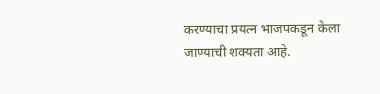करण्याचा प्रयत्न भाजपकडून केला जाण्याची शक्यता आहे.